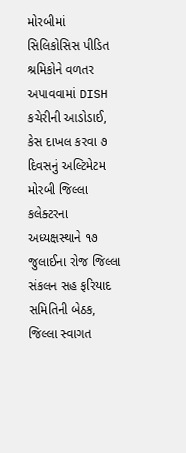મોરબીમાં સિલિકોસિસ પીડિત શ્રમિકોને વળતર અપાવવામાં DISH કચેરીની આડોડાઈ, કેસ દાખલ કરવા ૭ દિવસનું અલ્ટિમેટમ મોરબી જિલ્લા કલેક્ટરના અધ્યક્ષસ્થાને ૧૭ જુલાઈના રોજ જિલ્લા સંકલન સહ ફરિયાદ સમિતિની બેઠક, જિલ્લા સ્વાગત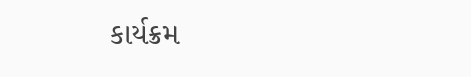કાર્યક્રમ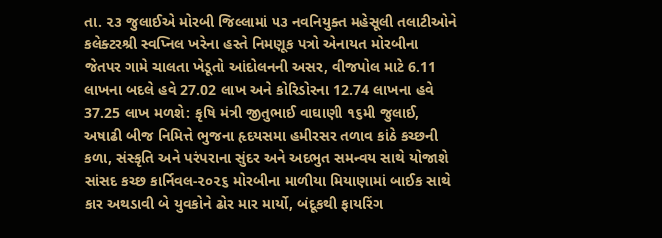તા. ૨૩ જુલાઈએ મોરબી જિલ્લામાં ૫૩ નવનિયુક્ત મહેસૂલી તલાટીઓને કલેક્ટરશ્રી સ્વપ્નિલ ખરેના હસ્તે નિમણૂક પત્રો એનાયત મોરબીના જેતપર ગામે ચાલતા ખેડૂતો આંદોલનની અસર, વીજપોલ માટે 6.11 લાખના બદલે હવે 27.02 લાખ અને કોરિડોરના 12.74 લાખના હવે 37.25 લાખ મળશે: કૃષિ મંત્રી જીતુભાઈ વાઘાણી ૧૬મી જુલાઈ, અષાઢી બીજ નિમિત્તે ભુજના હૃદયસમા હમીરસર તળાવ કાંઠે કચ્છની કળા, સંસ્કૃતિ અને પરંપરાના સુંદર અને અદભુત સમન્વય સાથે યોજાશે સાંસદ કચ્છ કાર્નિવલ-૨૦૨૬ મોરબીના માળીયા મિયાણામાં બાઈક સાથે કાર અથડાવી બે યુવકોને ઢોર માર માર્યો, બંદૂકથી ફાયરિંગ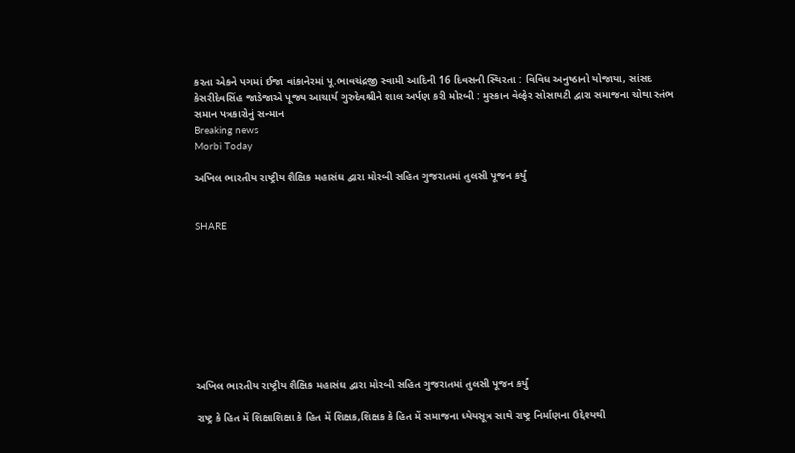કરતા એકને પગમાં ઈજા વાંકાનેરમાં પૂ.ભાવચંદ્રજી સ્વામી આદિની 16 દિવસની સ્થિરતા : વિવિધ અનુષ્ઠાનો યોજાયા, સાંસદ કેસરીદેવસિંહ જાડેજાએ પૂજ્ય આચાર્ય ગુરુદેવશ્રીને શાલ અર્પણ કરી મોરબી : મુસ્કાન વેલ્ફેર સોસાયટી દ્વારા સમાજના ચોથા સ્તંભ સમાન પત્રકારોનું સન્માન
Breaking news
Morbi Today

અખિલ ભારતીય રાષ્ટ્રીય શૈક્ષિક મહાસંઘ દ્વારા મોરબી સહિત ગુજરાતમાં તુલસી પૂજન કર્યું


SHARE









અખિલ ભારતીય રાષ્ટ્રીય શૈક્ષિક મહાસંઘ દ્વારા મોરબી સહિત ગુજરાતમાં તુલસી પૂજન કર્યું

રાષ્ટ્ર કે હિત મેં શિક્ષાશિક્ષા કે હિત મેં શિક્ષક,શિક્ષક કે હિત મેં સમાજના ધ્યેયસૂત્ર સાથે રાષ્ટ્ર નિર્માણના ઉદ્દેશ્યથી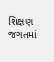શિક્ષણ જગતમાં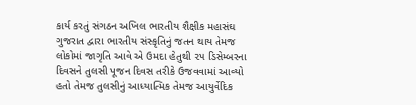કાર્ય કરતું સંગઠન અખિલ ભારતીય શૈક્ષીક મહાસંઘ ગુજરાત દ્વારા ભારતીય સંસ્કૃતિનું જતન થાય તેમજ લોકોમાં જાગૃતિ આવે એ ઉમદા હેતુથી ૨૫ ડિસેમ્બરના દિવસને તુલસી પૂજન દિવસ તરીકે ઉજવવામાં આવ્યો હતો તેમજ તુલસીનું આધ્યાત્મિક તેમજ આયુર્વેદિક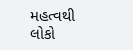મહત્વથી લોકો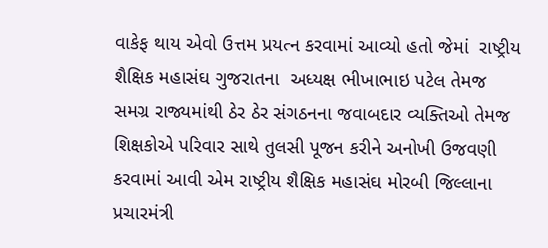વાકેફ થાય એવો ઉત્તમ પ્રયત્ન કરવામાં આવ્યો હતો જેમાં  રાષ્ટ્રીય શૈક્ષિક મહાસંઘ ગુજરાતના  અધ્યક્ષ ભીખાભાઇ પટેલ તેમજ સમગ્ર રાજ્યમાંથી ઠેર ઠેર સંગઠનના જવાબદાર વ્યક્તિઓ તેમજ શિક્ષકોએ પરિવાર સાથે તુલસી પૂજન કરીને અનોખી ઉજવણી કરવામાં આવી એમ રાષ્ટ્રીય શૈક્ષિક મહાસંઘ મોરબી જિલ્લાના પ્રચારમંત્રી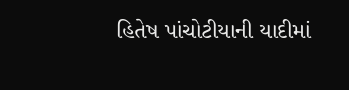હિતેષ પાંચોટીયાની યાદીમાં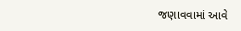જણાવવામાં આવે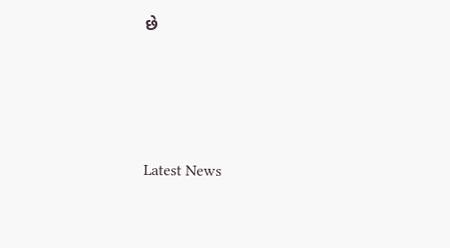છે






Latest News